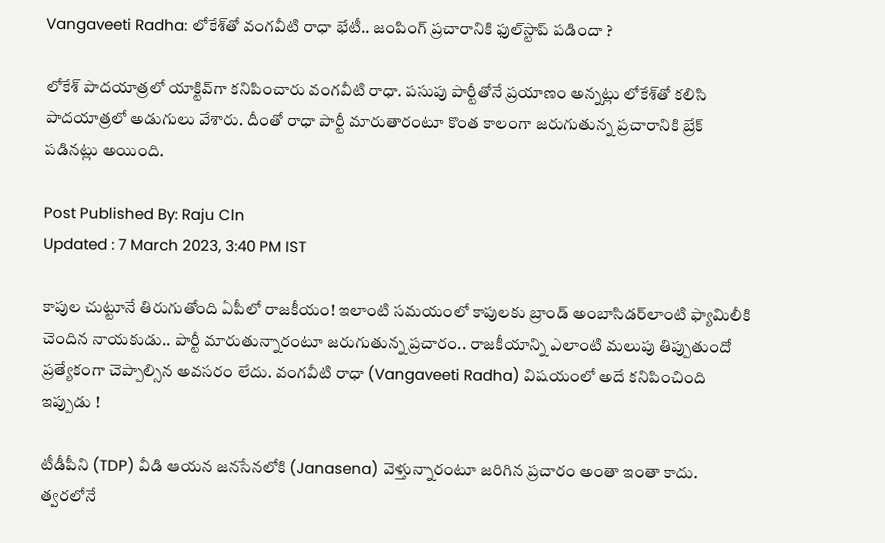Vangaveeti Radha: లోకేశ్‌తో వంగవీటి రాధా భేటీ.. జంపింగ్‌ ప్రచారానికి ఫుల్‌స్టాప్ పడిందా ?

లోకేశ్‌ పాదయాత్రలో యాక్టివ్‌గా కనిపించారు వంగవీటి రాధా. పసుపు పార్టీతోనే ప్రయాణం అన్నట్లు లోకేశ్‌తో కలిసి పాదయాత్రలో అడుగులు వేశారు. దీంతో రాధా పార్టీ మారుతారంటూ కొంత కాలంగా జరుగుతున్న ప్రచారానికి బ్రేక్‌ పడినట్లు అయింది.

Post Published By: Raju Cln
Updated : 7 March 2023, 3:40 PM IST

కాపుల చుట్టూనే తిరుగుతోంది ఏపీలో రాజకీయం! ఇలాంటి సమయంలో కాపులకు బ్రాండ్ అంబాసిడర్‌లాంటి ఫ్యామిలీకి చెందిన నాయకుడు.. పార్టీ మారుతున్నారంటూ జరుగుతున్న ప్రచారం.. రాజకీయాన్ని ఎలాంటి మలుపు తిప్పుతుందో ప్రత్యేకంగా చెప్పాల్సిన అవసరం లేదు. వంగవీటి రాధా (Vangaveeti Radha) విషయంలో అదే కనిపించింది ఇప్పుడు !

టీడీపీని (TDP) వీడి ఆయన జనసేనలోకి (Janasena) వెళ్తున్నారంటూ జరిగిన ప్రచారం అంతా ఇంతా కాదు. త్వరలోనే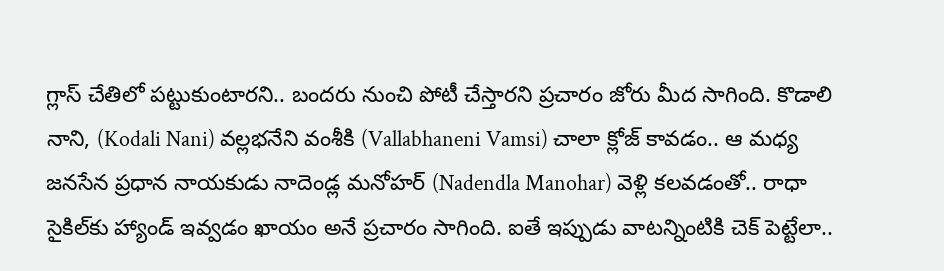గ్లాస్‌ చేతిలో పట్టుకుంటారని.. బందరు నుంచి పోటీ చేస్తారని ప్రచారం జోరు మీద సాగింది. కొడాలి నాని, (Kodali Nani) వల్లభనేని వంశీకి (Vallabhaneni Vamsi) చాలా క్లోజ్ కావడం.. ఆ మధ్య జనసేన ప్రధాన నాయకుడు నాదెండ్ల మనోహర్ (Nadendla Manohar) వెళ్లి కలవడంతో.. రాధా సైకిల్‌కు హ్యాండ్ ఇవ్వడం ఖాయం అనే ప్రచారం సాగింది. ఐతే ఇప్పుడు వాటన్నింటికి చెక్ పెట్టేలా..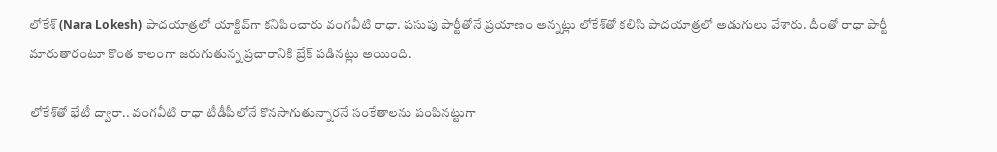లోకేశ్‌ (Nara Lokesh) పాదయాత్రలో యాక్టివ్‌గా కనిపించారు వంగవీటి రాధా. పసుపు పార్టీతోనే ప్రయాణం అన్నట్లు లోకేశ్‌తో కలిసి పాదయాత్రలో అడుగులు వేశారు. దీంతో రాధా పార్టీ మారుతారంటూ కొంత కాలంగా జరుగుతున్న ప్రచారానికి బ్రేక్‌ పడినట్లు అయింది.

లోకేశ్‌తో భేటీ ద్వారా.. వంగవీటి రాధా టీడీపీలోనే కొనసాగుతున్నారనే సంకేతాలను పంపినట్టుగా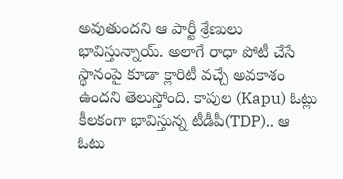అవుతుందని ఆ పార్టీ శ్రేణులు భావిస్తున్నాయ్. అలాగే రాధా పోటీ చేసే స్థానంపై కూడా క్లారిటీ వచ్చే అవకాశం ఉందని తెలుస్తోంది. కాపుల (Kapu) ఓట్లు కీలకంగా భావిస్తున్న టీడీపీ(TDP).. ఆ ఓటు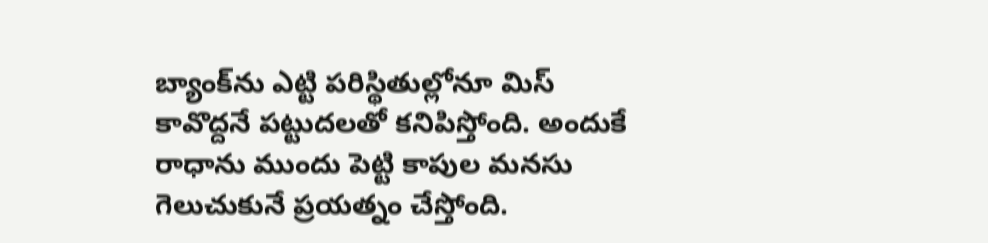బ్యాంక్‌ను ఎట్టి పరిస్థితుల్లోనూ మిస్ కావొద్దనే పట్టుదలతో కనిపిస్తోంది. అందుకే రాధాను ముందు పెట్టి కాపుల మనసు గెలుచుకునే ప్రయత్నం చేస్తోంది.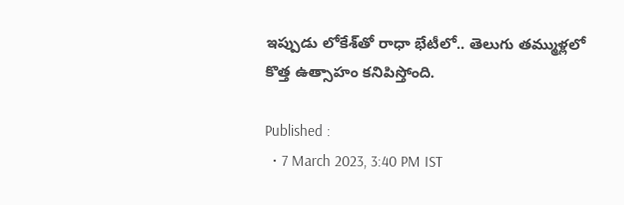ఇప్పుడు లోకేశ్‌తో రాధా భేటీలో.. తెలుగు తమ్ముళ్లలో కొత్త ఉత్సాహం కనిపిస్తోంది.

Published :
  • 7 March 2023, 3:40 PM IST